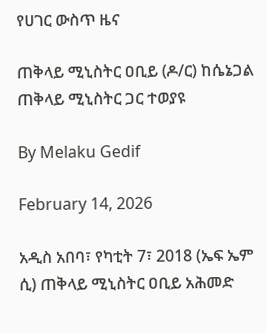የሀገር ውስጥ ዜና

ጠቅላይ ሚኒስትር ዐቢይ (ዶ/ር) ከሴኔጋል ጠቅላይ ሚኒስትር ጋር ተወያዩ

By Melaku Gedif

February 14, 2026

አዲስ አበባ፣ የካቲት 7፣ 2018 (ኤፍ ኤም ሲ) ጠቅላይ ሚኒስትር ዐቢይ አሕመድ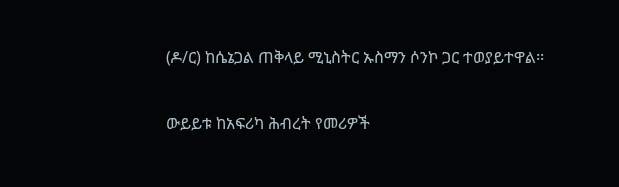(ዶ/ር) ከሴኔጋል ጠቅላይ ሚኒስትር ኡስማን ሶንኮ ጋር ተወያይተዋል፡፡

ውይይቱ ከአፍሪካ ሕብረት የመሪዎች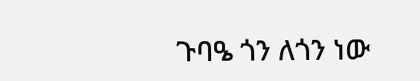ጉባዔ ጎን ለጎን ነው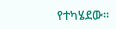የተካሄደው፡፡